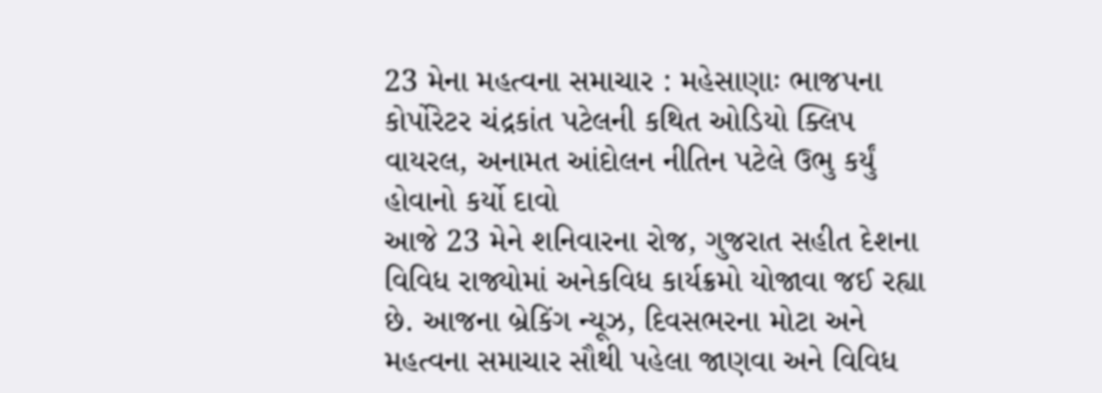23 મેના મહત્વના સમાચાર : મહેસાણાઃ ભાજપના કોર્પોરેટર ચંદ્રકાંત પટેલની કથિત ઓડિયો ક્લિપ વાયરલ, અનામત આંદોલન નીતિન પટેલે ઉભુ કર્યું હોવાનો કર્યો દાવો
આજે 23 મેને શનિવારના રોજ, ગુજરાત સહીત દેશના વિવિધ રાજ્યોમાં અનેકવિધ કાર્યક્રમો યોજાવા જઈ રહ્યા છે. આજના બ્રેકિંગ ન્યૂઝ, દિવસભરના મોટા અને મહત્વના સમાચાર સૌથી પહેલા જાણવા અને વિવિધ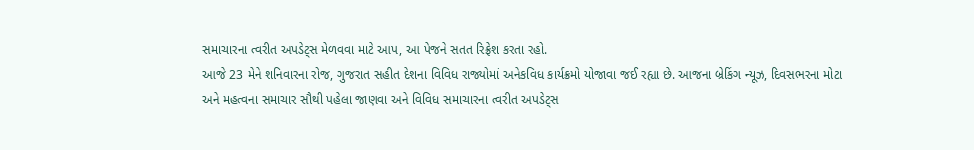સમાચારના ત્વરીત અપડેટ્સ મેળવવા માટે આપ, આ પેજને સતત રિફ્રેશ કરતા રહો.
આજે 23 મેને શનિવારના રોજ, ગુજરાત સહીત દેશના વિવિધ રાજ્યોમાં અનેકવિધ કાર્યક્રમો યોજાવા જઈ રહ્યા છે. આજના બ્રેકિંગ ન્યૂઝ, દિવસભરના મોટા અને મહત્વના સમાચાર સૌથી પહેલા જાણવા અને વિવિધ સમાચારના ત્વરીત અપડેટ્સ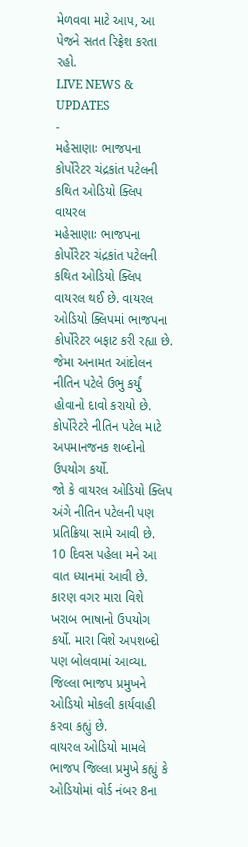મેળવવા માટે આપ, આ પેજને સતત રિફ્રેશ કરતા રહો.
LIVE NEWS & UPDATES
-
મહેસાણાઃ ભાજપના કોર્પોરેટર ચંદ્રકાંત પટેલની કથિત ઓડિયો ક્લિપ વાયરલ
મહેસાણાઃ ભાજપના કોર્પોરેટર ચંદ્રકાંત પટેલની કથિત ઓડિયો ક્લિપ વાયરલ થઈ છે. વાયરલ ઓડિયો ક્લિપમાં ભાજપના કોર્પોરેટર બફાટ કરી રહ્યા છે. જેમા અનામત આંદોલન નીતિન પટેલે ઉભુ કર્યું હોવાનો દાવો કરાયો છે. કોર્પોરેટરે નીતિન પટેલ માટે અપમાનજનક શબ્દોનો ઉપયોગ કર્યો.
જો કે વાયરલ ઓડિયો ક્લિપ અંગે નીતિન પટેલની પણ પ્રતિક્રિયા સામે આવી છે. 10 દિવસ પહેલા મને આ વાત ધ્યાનમાં આવી છે. કારણ વગર મારા વિશે ખરાબ ભાષાનો ઉપયોગ કર્યો. મારા વિશે અપશબ્દો પણ બોલવામાં આવ્યા. જિલ્લા ભાજપ પ્રમુખને ઓડિયો મોકલી કાર્યવાહી કરવા કહ્યું છે.
વાયરલ ઓડિયો મામલે ભાજપ જિલ્લા પ્રમુખે કહ્યું કે ઓડિયોમાં વોર્ડ નંબર 8ના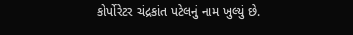કોર્પોરેટર ચંદ્રકાંત પટેલનું નામ ખુલ્યું છે.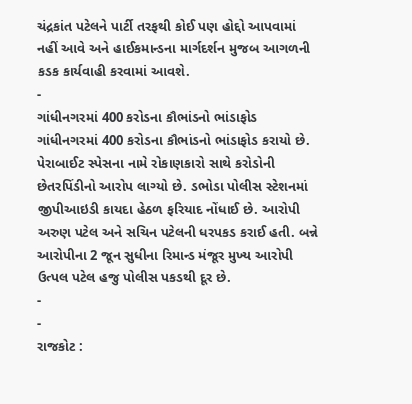ચંદ્રકાંત પટેલને પાર્ટી તરફથી કોઈ પણ હોદ્દો આપવામાં નહીં આવે અને હાઈકમાન્ડના માર્ગદર્શન મુજબ આગળની કડક કાર્યવાહી કરવામાં આવશે.
-
ગાંધીનગરમાં 400 કરોડના કૌભાંડનો ભાંડાફોડ
ગાંધીનગરમાં 400 કરોડના કૌભાંડનો ભાંડાફોડ કરાયો છે. પેરાબાઈટ સ્પેસના નામે રોકાણકારો સાથે કરોડોની છેતરપિંડીનો આરોપ લાગ્યો છે. ડભોડા પોલીસ સ્ટેશનમાં જીપીઆઇડી કાયદા હેઠળ ફરિયાદ નોંધાઈ છે. આરોપી અરુણ પટેલ અને સચિન પટેલની ધરપકડ કરાઈ હતી. બન્ને આરોપીના 2 જૂન સુધીના રિમાન્ડ મંજૂર મુખ્ય આરોપી ઉત્પલ પટેલ હજુ પોલીસ પકડથી દૂર છે.
-
-
રાજકોટ :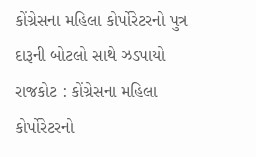કોંગ્રેસના મહિલા કોર્પોરેટરનો પુત્ર દારૂની બોટલો સાથે ઝડપાયો
રાજકોટ : કોંગ્રેસના મહિલા કોર્પોરેટરનો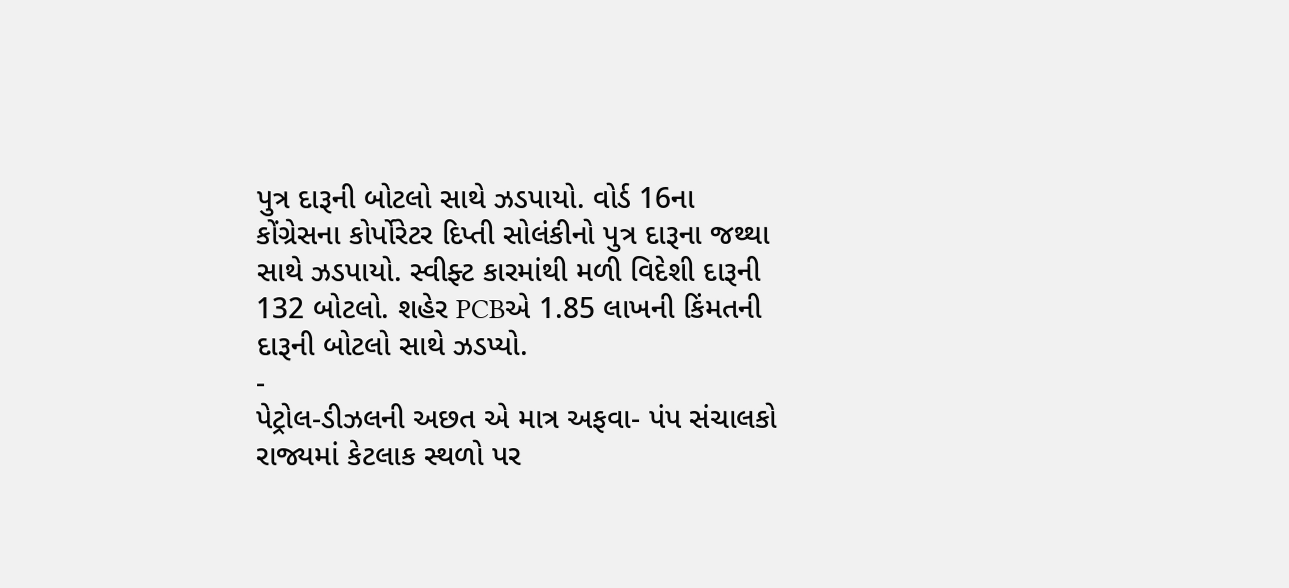પુત્ર દારૂની બોટલો સાથે ઝડપાયો. વોર્ડ 16ના કોંગ્રેસના કોર્પોરેટર દિપ્તી સોલંકીનો પુત્ર દારૂના જથ્થા સાથે ઝડપાયો. સ્વીફ્ટ કારમાંથી મળી વિદેશી દારૂની 132 બોટલો. શહેર PCBએ 1.85 લાખની કિંમતની દારૂની બોટલો સાથે ઝડપ્યો.
-
પેટ્રોલ-ડીઝલની અછત એ માત્ર અફવા- પંપ સંચાલકો
રાજ્યમાં કેટલાક સ્થળો પર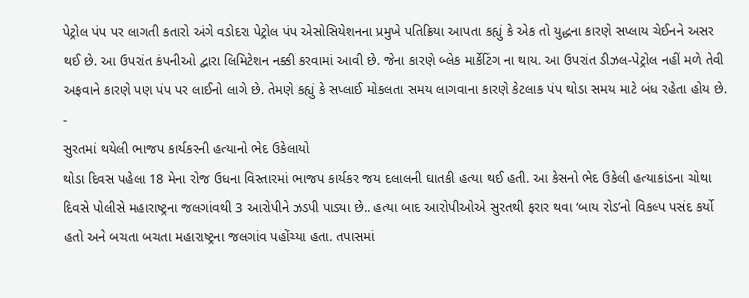પેટ્રોલ પંપ પર લાગતી કતારો અંગે વડોદરા પેટ્રોલ પંપ એસોસિયેશનના પ્રમુખે પતિક્રિયા આપતા કહ્યું કે એક તો યુદ્ધના કારણે સપ્લાય ચેઈનને અસર થઈ છે. આ ઉપરાંત કંપનીઓ દ્વારા લિમિટેશન નક્કી કરવામાં આવી છે. જેના કારણે બ્લેક માર્કેટિંગ ના થાય. આ ઉપરાંત ડીઝલ-પેટ્રોલ નહીં મળે તેવી અફવાને કારણે પણ પંપ પર લાઈનો લાગે છે. તેમણે કહ્યું કે સપ્લાઈ મોકલતા સમય લાગવાના કારણે કેટલાક પંપ થોડા સમય માટે બંધ રહેતા હોય છે.
-
સુરતમાં થયેલી ભાજપ કાર્યકરની હત્યાનો ભેદ ઉકેલાયો
થોડા દિવસ પહેલા 18 મેના રોજ ઉધના વિસ્તારમાં ભાજપ કાર્યકર જય દલાલની ઘાતકી હત્યા થઈ હતી. આ કેસનો ભેદ ઉકેલી હત્યાકાંડના ચોથા દિવસે પોલીસે મહારાષ્ટ્રના જલગાંવથી 3 આરોપીને ઝડપી પાડ્યા છે.. હત્યા બાદ આરોપીઓએ સુરતથી ફરાર થવા ‘બાય રોડ’નો વિકલ્પ પસંદ કર્યો હતો અને બચતા બચતા મહારાષ્ટ્રના જલગાંવ પહોંચ્યા હતા. તપાસમાં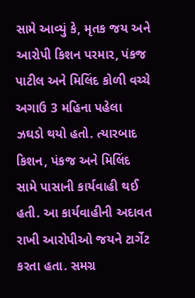સામે આવ્યું કે, મૃતક જય અને આરોપી કિશન પરમાર, પંકજ પાટીલ અને મિલિંદ કોળી વચ્ચે અગાઉ 3 મહિના પહેલા ઝઘડો થયો હતો. ત્યારબાદ કિશન, પંકજ અને મિલિંદ સામે પાસાની કાર્યવાહી થઈ હતી. આ કાર્યવાહીની અદાવત રાખી આરોપીઓ જયને ટાર્ગેટ કરતા હતા. સમગ્ર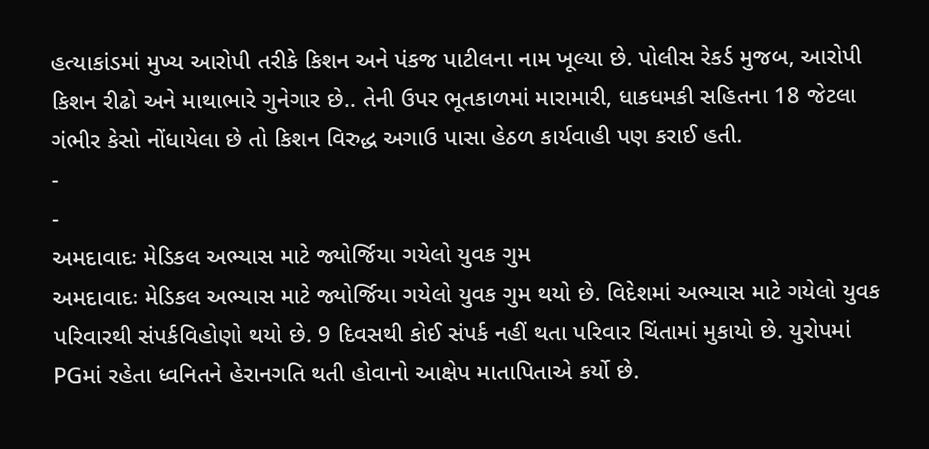હત્યાકાંડમાં મુખ્ય આરોપી તરીકે કિશન અને પંકજ પાટીલના નામ ખૂલ્યા છે. પોલીસ રેકર્ડ મુજબ, આરોપી કિશન રીઢો અને માથાભારે ગુનેગાર છે.. તેની ઉપર ભૂતકાળમાં મારામારી, ધાકધમકી સહિતના 18 જેટલા ગંભીર કેસો નોંધાયેલા છે તો કિશન વિરુદ્ધ અગાઉ પાસા હેઠળ કાર્યવાહી પણ કરાઈ હતી.
-
-
અમદાવાદઃ મેડિકલ અભ્યાસ માટે જ્યોર્જિયા ગયેલો યુવક ગુમ
અમદાવાદઃ મેડિકલ અભ્યાસ માટે જ્યોર્જિયા ગયેલો યુવક ગુમ થયો છે. વિદેશમાં અભ્યાસ માટે ગયેલો યુવક પરિવારથી સંપર્કવિહોણો થયો છે. 9 દિવસથી કોઈ સંપર્ક નહીં થતા પરિવાર ચિંતામાં મુકાયો છે. યુરોપમાં PGમાં રહેતા ધ્વનિતને હેરાનગતિ થતી હોવાનો આક્ષેપ માતાપિતાએ કર્યો છે.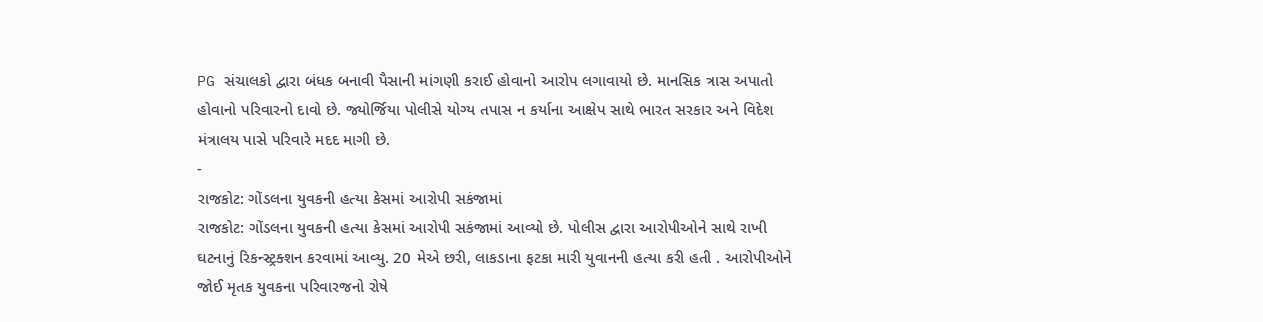PG સંચાલકો દ્વારા બંધક બનાવી પૈસાની માંગણી કરાઈ હોવાનો આરોપ લગાવાયો છે. માનસિક ત્રાસ અપાતો હોવાનો પરિવારનો દાવો છે. જ્યોર્જિયા પોલીસે યોગ્ય તપાસ ન કર્યાના આક્ષેપ સાથે ભારત સરકાર અને વિદેશ મંત્રાલય પાસે પરિવારે મદદ માગી છે.
-
રાજકોટ: ગોંડલના યુવકની હત્યા કેસમાં આરોપી સકંજામાં
રાજકોટ: ગોંડલના યુવકની હત્યા કેસમાં આરોપી સકંજામાં આવ્યો છે. પોલીસ દ્વારા આરોપીઓને સાથે રાખી ઘટનાનું રિકન્સ્ટ્રક્શન કરવામાં આવ્યુ. 20 મેએ છરી, લાકડાના ફટકા મારી યુવાનની હત્યા કરી હતી . આરોપીઓને જોઈ મૃતક યુવકના પરિવારજનો રોષે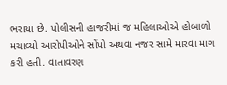ભરાયા છે. પોલીસની હાજરીમાં જ મહિલાઓએ હોબાળો મચાવ્યો આરોપીઓને સોંપો અથવા નજર સામે મારવા માગ કરી હતી. વાતાવરણ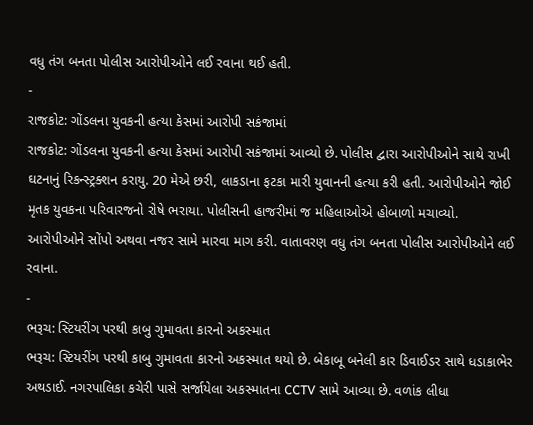વધુ તંગ બનતા પોલીસ આરોપીઓને લઈ રવાના થઈ હતી.
-
રાજકોટ: ગોંડલના યુવકની હત્યા કેસમાં આરોપી સકંજામાં
રાજકોટ: ગોંડલના યુવકની હત્યા કેસમાં આરોપી સકંજામાં આવ્યો છે. પોલીસ દ્વારા આરોપીઓને સાથે રાખી ઘટનાનું રિકન્સ્ટ્રક્શન કરાયુ. 20 મેએ છરી, લાકડાના ફટકા મારી યુવાનની હત્યા કરી હતી. આરોપીઓને જોઈ મૃતક યુવકના પરિવારજનો રોષે ભરાયા. પોલીસની હાજરીમાં જ મહિલાઓએ હોબાળો મચાવ્યો. આરોપીઓને સોંપો અથવા નજર સામે મારવા માગ કરી. વાતાવરણ વધુ તંગ બનતા પોલીસ આરોપીઓને લઈ રવાના.
-
ભરૂચ: સ્ટિયરીંગ પરથી કાબુ ગુમાવતા કારનો અકસ્માત
ભરૂચ: સ્ટિયરીંગ પરથી કાબુ ગુમાવતા કારનો અકસ્માત થયો છે. બેકાબૂ બનેલી કાર ડિવાઈડર સાથે ધડાકાભેર અથડાઈ. નગરપાલિકા કચેરી પાસે સર્જાયેલા અકસ્માતના CCTV સામે આવ્યા છે. વળાંક લીધા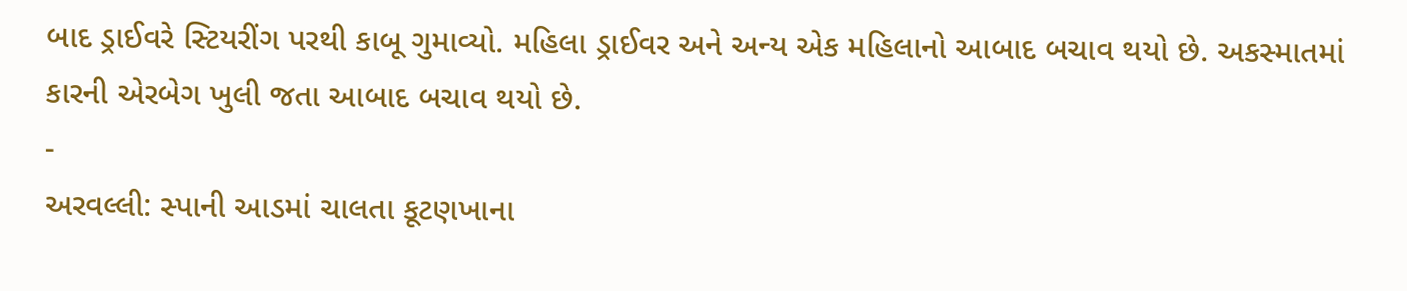બાદ ડ્રાઈવરે સ્ટિયરીંગ પરથી કાબૂ ગુમાવ્યો. મહિલા ડ્રાઈવર અને અન્ય એક મહિલાનો આબાદ બચાવ થયો છે. અકસ્માતમાં કારની એરબેગ ખુલી જતા આબાદ બચાવ થયો છે.
-
અરવલ્લી: સ્પાની આડમાં ચાલતા કૂટણખાના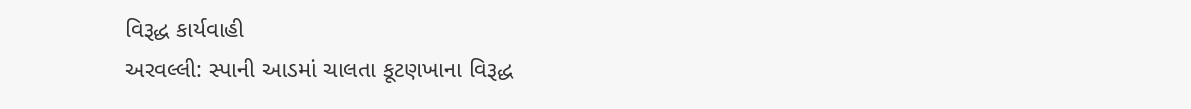વિરૂદ્ધ કાર્યવાહી
અરવલ્લી: સ્પાની આડમાં ચાલતા કૂટણખાના વિરૂદ્ધ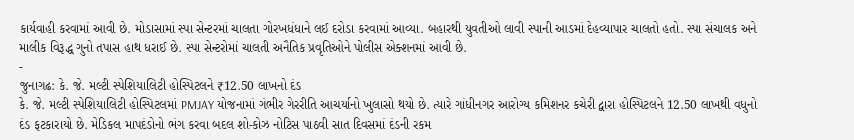કાર્યવાહી કરવામાં આવી છે. મોડાસામાં સ્પા સેન્ટરમાં ચાલતા ગોરખધંધાને લઈ દરોડા કરવામાં આવ્યા. બહારથી યુવતીઓ લાવી સ્પાની આડમાં દેહવ્યાપાર ચાલતો હતો. સ્પા સંચાલક અને માલીક વિરૂદ્ધ ગુનો તપાસ હાથ ધરાઈ છે. સ્પા સેન્ટરોમાં ચાલતી અનૈતિક પ્રવૃતિઓને પોલીસ એક્શનમાં આવી છે.
-
જુનાગઢ: કે. જે. મલ્ટી સ્પેશિયાલિટી હોસ્પિટલને ₹12.50 લાખનો દંડ
કે. જે. મલ્ટી સ્પેશિયાલિટી હોસ્પિટલમાં PMJAY યોજનામાં ગંભીર ગેરરીતિ આચર્યાનો ખુલાસો થયો છે. ત્યારે ગાંધીનગર આરોગ્ય કમિશનર કચેરી દ્વારા હોસ્પિટલને 12.50 લાખથી વધુનો દંડ ફટકારાયો છે. મેડિકલ માપદંડોનો ભંગ કરવા બદલ શો-કોઝ નોટિસ પાઠવી સાત દિવસમાં દંડની રકમ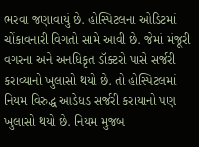ભરવા જણાવાયું છે. હોસ્પિટલના ઓડિટમાં ચોંકાવનારી વિગતો સામે આવી છે. જેમાં મંજૂરી વગરના અને અનધિકૃત ડૉક્ટરો પાસે સર્જરી કરાવ્યાનો ખુલાસો થયો છે. તો હોસ્પિટલમાં નિયમ વિરુદ્ધ આડેધડ સર્જરી કરાયાનો પણ ખુલાસો થયો છે. નિયમ મુજબ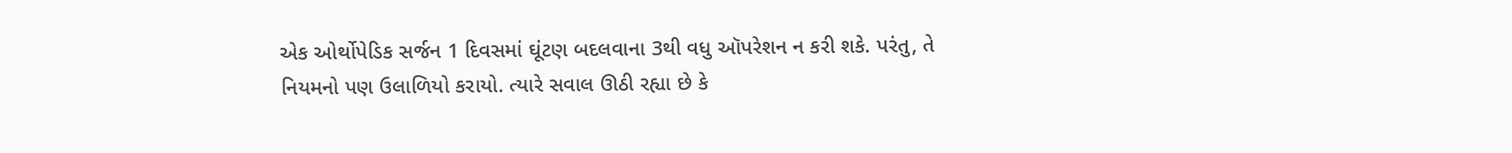એક ઓર્થોપેડિક સર્જન 1 દિવસમાં ઘૂંટણ બદલવાના 3થી વધુ ઑપરેશન ન કરી શકે. પરંતુ, તે નિયમનો પણ ઉલાળિયો કરાયો. ત્યારે સવાલ ઊઠી રહ્યા છે કે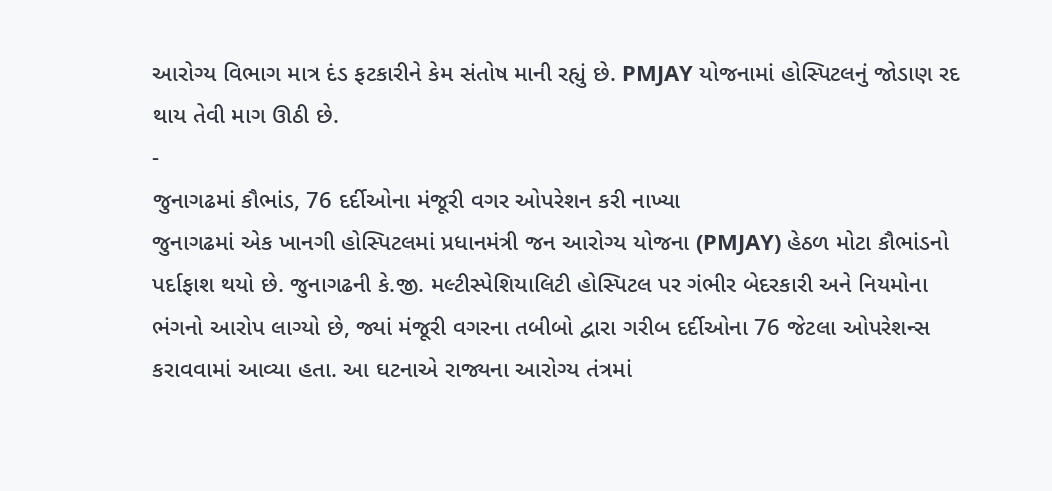આરોગ્ય વિભાગ માત્ર દંડ ફટકારીને કેમ સંતોષ માની રહ્યું છે. PMJAY યોજનામાં હોસ્પિટલનું જોડાણ રદ થાય તેવી માગ ઊઠી છે.
-
જુનાગઢમાં કૌભાંડ, 76 દર્દીઓના મંજૂરી વગર ઓપરેશન કરી નાખ્યા
જુનાગઢમાં એક ખાનગી હોસ્પિટલમાં પ્રધાનમંત્રી જન આરોગ્ય યોજના (PMJAY) હેઠળ મોટા કૌભાંડનો પર્દાફાશ થયો છે. જુનાગઢની કે.જી. મલ્ટીસ્પેશિયાલિટી હોસ્પિટલ પર ગંભીર બેદરકારી અને નિયમોના ભંગનો આરોપ લાગ્યો છે, જ્યાં મંજૂરી વગરના તબીબો દ્વારા ગરીબ દર્દીઓના 76 જેટલા ઓપરેશન્સ કરાવવામાં આવ્યા હતા. આ ઘટનાએ રાજ્યના આરોગ્ય તંત્રમાં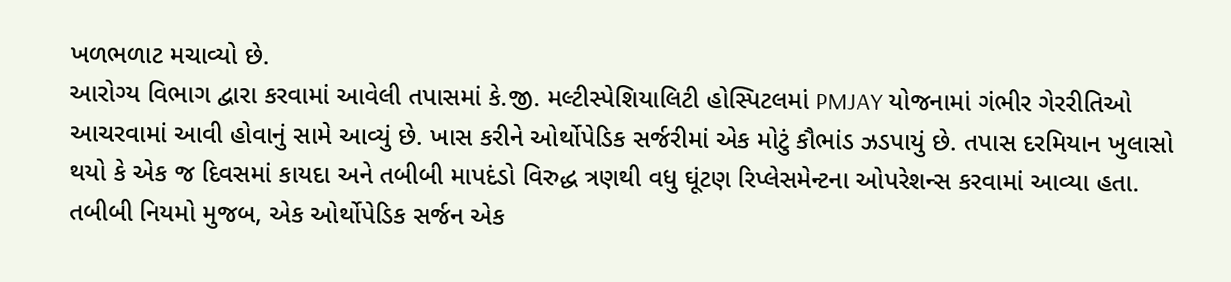ખળભળાટ મચાવ્યો છે.
આરોગ્ય વિભાગ દ્વારા કરવામાં આવેલી તપાસમાં કે.જી. મલ્ટીસ્પેશિયાલિટી હોસ્પિટલમાં PMJAY યોજનામાં ગંભીર ગેરરીતિઓ આચરવામાં આવી હોવાનું સામે આવ્યું છે. ખાસ કરીને ઓર્થોપેડિક સર્જરીમાં એક મોટું કૌભાંડ ઝડપાયું છે. તપાસ દરમિયાન ખુલાસો થયો કે એક જ દિવસમાં કાયદા અને તબીબી માપદંડો વિરુદ્ધ ત્રણથી વધુ ઘૂંટણ રિપ્લેસમેન્ટના ઓપરેશન્સ કરવામાં આવ્યા હતા. તબીબી નિયમો મુજબ, એક ઓર્થોપેડિક સર્જન એક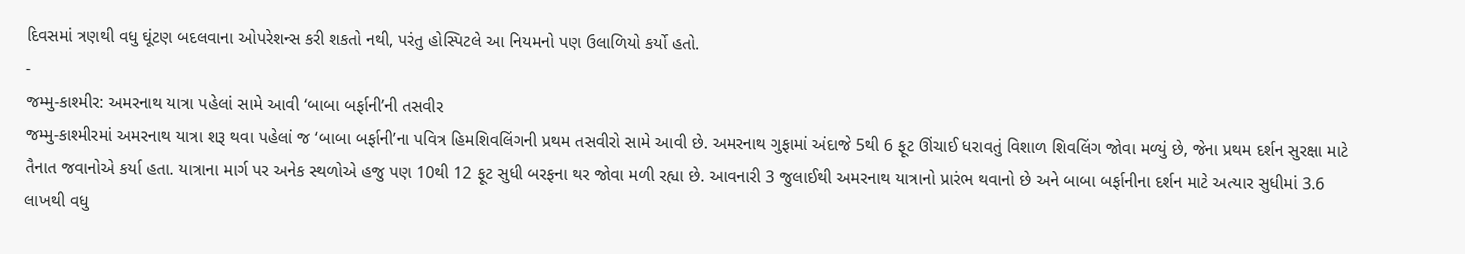દિવસમાં ત્રણથી વધુ ઘૂંટણ બદલવાના ઓપરેશન્સ કરી શકતો નથી, પરંતુ હોસ્પિટલે આ નિયમનો પણ ઉલાળિયો કર્યો હતો.
-
જમ્મુ-કાશ્મીર: અમરનાથ યાત્રા પહેલાં સામે આવી ‘બાબા બર્ફાની’ની તસવીર
જમ્મુ-કાશ્મીરમાં અમરનાથ યાત્રા શરૂ થવા પહેલાં જ ‘બાબા બર્ફાની’ના પવિત્ર હિમશિવલિંગની પ્રથમ તસવીરો સામે આવી છે. અમરનાથ ગુફામાં અંદાજે 5થી 6 ફૂટ ઊંચાઈ ધરાવતું વિશાળ શિવલિંગ જોવા મળ્યું છે, જેના પ્રથમ દર્શન સુરક્ષા માટે તૈનાત જવાનોએ કર્યા હતા. યાત્રાના માર્ગ પર અનેક સ્થળોએ હજુ પણ 10થી 12 ફૂટ સુધી બરફના થર જોવા મળી રહ્યા છે. આવનારી 3 જુલાઈથી અમરનાથ યાત્રાનો પ્રારંભ થવાનો છે અને બાબા બર્ફાનીના દર્શન માટે અત્યાર સુધીમાં 3.6 લાખથી વધુ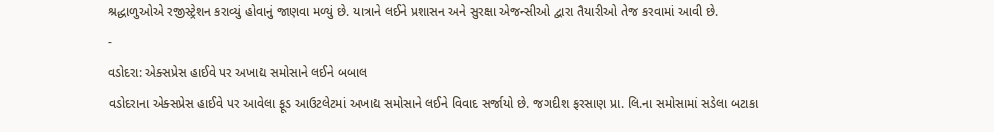શ્રદ્ધાળુઓએ રજીસ્ટ્રેશન કરાવ્યું હોવાનું જાણવા મળ્યું છે. યાત્રાને લઈને પ્રશાસન અને સુરક્ષા એજન્સીઓ દ્વારા તૈયારીઓ તેજ કરવામાં આવી છે.
-
વડોદરા: એક્સપ્રેસ હાઈવે પર અખાદ્ય સમોસાને લઈને બબાલ
વડોદરાના એક્સપ્રેસ હાઈવે પર આવેલા ફૂડ આઉટલેટમાં અખાદ્ય સમોસાને લઈને વિવાદ સર્જાયો છે. જગદીશ ફરસાણ પ્રા. લિ.ના સમોસામાં સડેલા બટાકા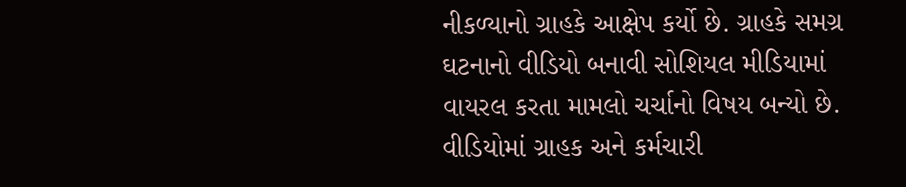નીકળ્યાનો ગ્રાહકે આક્ષેપ કર્યો છે. ગ્રાહકે સમગ્ર ઘટનાનો વીડિયો બનાવી સોશિયલ મીડિયામાં વાયરલ કરતા મામલો ચર્ચાનો વિષય બન્યો છે. વીડિયોમાં ગ્રાહક અને કર્મચારી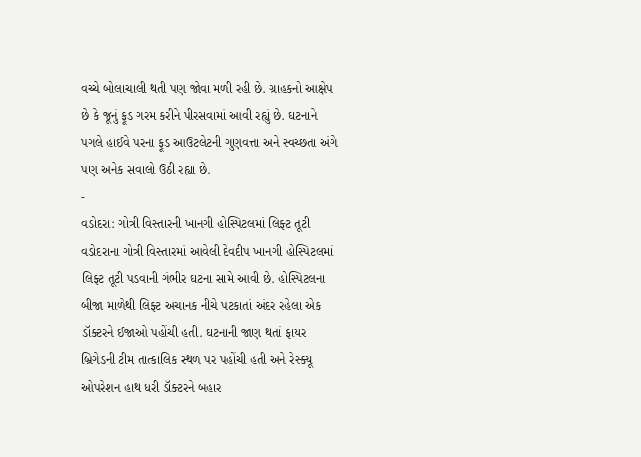વચ્ચે બોલાચાલી થતી પણ જોવા મળી રહી છે. ગ્રાહકનો આક્ષેપ છે કે જૂનું ફૂડ ગરમ કરીને પીરસવામાં આવી રહ્યું છે. ઘટનાને પગલે હાઈવે પરના ફૂડ આઉટલેટની ગુણવત્તા અને સ્વચ્છતા અંગે પણ અનેક સવાલો ઉઠી રહ્યા છે.
-
વડોદરા: ગોત્રી વિસ્તારની ખાનગી હોસ્પિટલમાં લિફ્ટ તૂટી
વડોદરાના ગોત્રી વિસ્તારમાં આવેલી દેવદીપ ખાનગી હોસ્પિટલમાં લિફ્ટ તૂટી પડવાની ગંભીર ઘટના સામે આવી છે. હોસ્પિટલના બીજા માળેથી લિફ્ટ અચાનક નીચે પટકાતાં અંદર રહેલા એક ડૉક્ટરને ઈજાઓ પહોંચી હતી. ઘટનાની જાણ થતાં ફાયર બ્રિગેડની ટીમ તાત્કાલિક સ્થળ પર પહોંચી હતી અને રેસ્ક્યૂ ઓપરેશન હાથ ધરી ડૉક્ટરને બહાર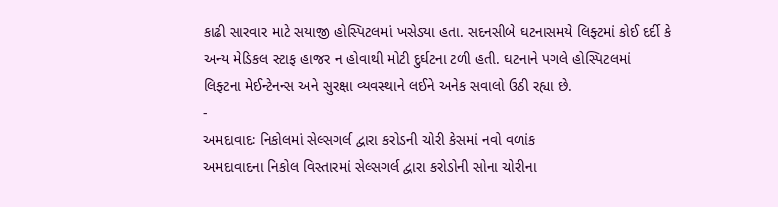કાઢી સારવાર માટે સયાજી હોસ્પિટલમાં ખસેડ્યા હતા. સદનસીબે ઘટનાસમયે લિફ્ટમાં કોઈ દર્દી કે અન્ય મેડિકલ સ્ટાફ હાજર ન હોવાથી મોટી દુર્ઘટના ટળી હતી. ઘટનાને પગલે હોસ્પિટલમાં લિફ્ટના મેઈન્ટેનન્સ અને સુરક્ષા વ્યવસ્થાને લઈને અનેક સવાલો ઉઠી રહ્યા છે.
-
અમદાવાદઃ નિકોલમાં સેલ્સગર્લ દ્વારા કરોડની ચોરી કેસમાં નવો વળાંક
અમદાવાદના નિકોલ વિસ્તારમાં સેલ્સગર્લ દ્વારા કરોડોની સોના ચોરીના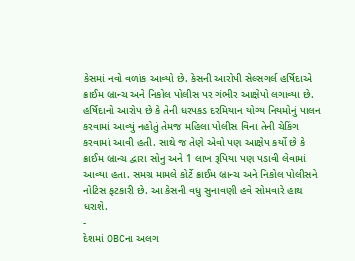કેસમાં નવો વળાંક આવ્યો છે. કેસની આરોપી સેલ્સગર્લ હર્ષિદાએ ક્રાઈમ બ્રાન્ચ અને નિકોલ પોલીસ પર ગંભીર આક્ષેપો લગાવ્યા છે. હર્ષિદાનો આરોપ છે કે તેની ધરપકડ દરમિયાન યોગ્ય નિયમોનું પાલન કરવામાં આવ્યું નહોતું તેમજ મહિલા પોલીસ વિના તેની ચેકિંગ કરવામાં આવી હતી. સાથે જ તેણે એવો પણ આક્ષેપ કર્યો છે કે ક્રાઈમ બ્રાન્ચ દ્વારા સોનુ અને 1 લાખ રૂપિયા પણ પડાવી લેવામાં આવ્યા હતા. સમગ્ર મામલે કોર્ટે ક્રાઈમ બ્રાન્ચ અને નિકોલ પોલીસને નોટિસ ફટકારી છે. આ કેસની વધુ સુનાવણી હવે સોમવારે હાથ ધરાશે.
-
દેશમાં OBCના અલગ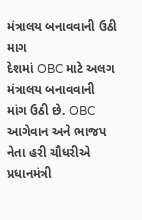મંત્રાલય બનાવવાની ઉઠી માગ
દેશમાં OBC માટે અલગ મંત્રાલય બનાવવાની માંગ ઉઠી છે. OBC આગેવાન અને ભાજપ નેતા હરી ચૌધરીએ પ્રધાનમંત્રી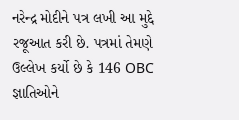નરેન્દ્ર મોદીને પત્ર લખી આ મુદ્દે રજૂઆત કરી છે. પત્રમાં તેમણે ઉલ્લેખ કર્યો છે કે 146 OBC જ્ઞાતિઓને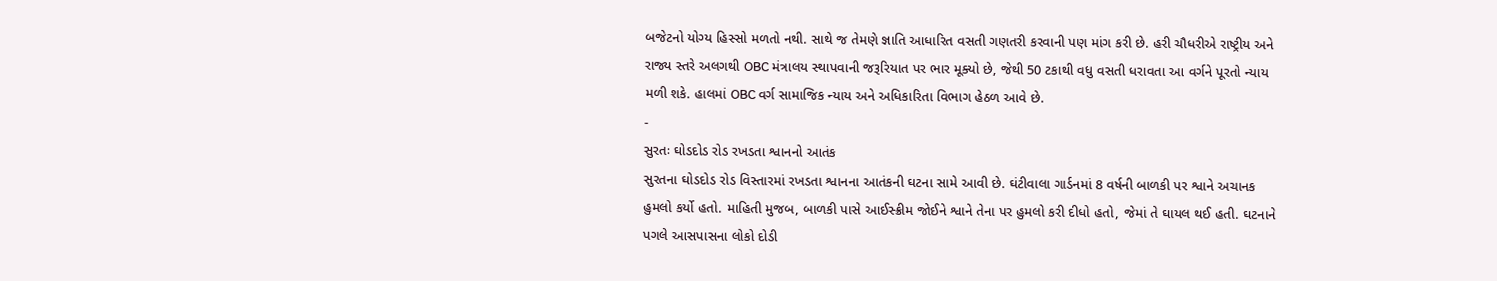બજેટનો યોગ્ય હિસ્સો મળતો નથી. સાથે જ તેમણે જ્ઞાતિ આધારિત વસતી ગણતરી કરવાની પણ માંગ કરી છે. હરી ચૌધરીએ રાષ્ટ્રીય અને રાજ્ય સ્તરે અલગથી OBC મંત્રાલય સ્થાપવાની જરૂરિયાત પર ભાર મૂક્યો છે, જેથી 50 ટકાથી વધુ વસતી ધરાવતા આ વર્ગને પૂરતો ન્યાય મળી શકે. હાલમાં OBC વર્ગ સામાજિક ન્યાય અને અધિકારિતા વિભાગ હેઠળ આવે છે.
-
સુરતઃ ઘોડદોડ રોડ રખડતા શ્વાનનો આતંક
સુરતના ઘોડદોડ રોડ વિસ્તારમાં રખડતા શ્વાનના આતંકની ઘટના સામે આવી છે. ઘંટીવાલા ગાર્ડનમાં 8 વર્ષની બાળકી પર શ્વાને અચાનક હુમલો કર્યો હતો. માહિતી મુજબ, બાળકી પાસે આઈસ્ક્રીમ જોઈને શ્વાને તેના પર હુમલો કરી દીધો હતો, જેમાં તે ઘાયલ થઈ હતી. ઘટનાને પગલે આસપાસના લોકો દોડી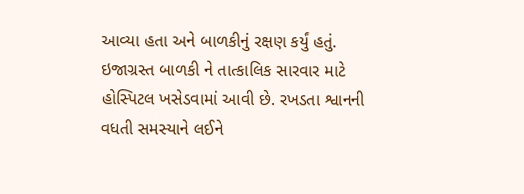આવ્યા હતા અને બાળકીનું રક્ષણ કર્યું હતું. ઇજાગ્રસ્ત બાળકી ને તાત્કાલિક સારવાર માટે હોસ્પિટલ ખસેડવામાં આવી છે. રખડતા શ્વાનની વધતી સમસ્યાને લઈને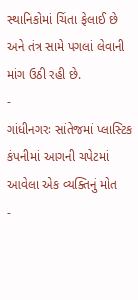સ્થાનિકોમાં ચિંતા ફેલાઈ છે અને તંત્ર સામે પગલાં લેવાની માંગ ઉઠી રહી છે.
-
ગાંધીનગરઃ સાંતેજમાં પ્લાસ્ટિક કંપનીમાં આગની ચપેટમાં આવેલા એક વ્યક્તિનું મોત
-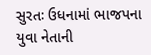સુરતઃ ઉધનામાં ભાજપના યુવા નેતાની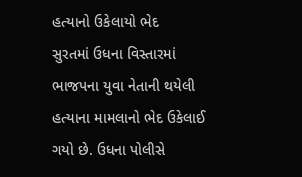હત્યાનો ઉકેલાયો ભેદ
સુરતમાં ઉધના વિસ્તારમાં ભાજપના યુવા નેતાની થયેલી હત્યાના મામલાનો ભેદ ઉકેલાઈ ગયો છે. ઉધના પોલીસે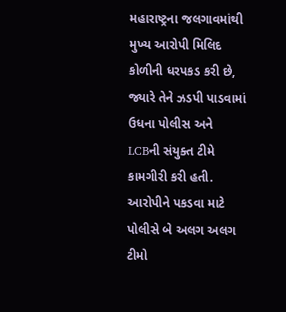મહારાષ્ટ્રના જલગાવમાંથી મુખ્ય આરોપી મિલિદ કોળીની ધરપકડ કરી છે, જ્યારે તેને ઝડપી પાડવામાં ઉધના પોલીસ અને LCBની સંયુક્ત ટીમે કામગીરી કરી હતી. આરોપીને પકડવા માટે પોલીસે બે અલગ અલગ ટીમો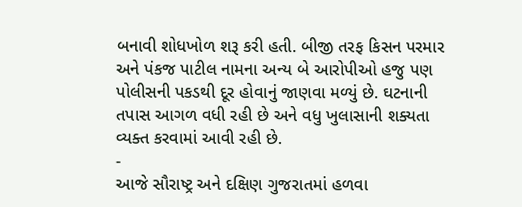બનાવી શોધખોળ શરૂ કરી હતી. બીજી તરફ કિસન પરમાર અને પંકજ પાટીલ નામના અન્ય બે આરોપીઓ હજુ પણ પોલીસની પકડથી દૂર હોવાનું જાણવા મળ્યું છે. ઘટનાની તપાસ આગળ વધી રહી છે અને વધુ ખુલાસાની શક્યતા વ્યક્ત કરવામાં આવી રહી છે.
-
આજે સૌરાષ્ટ્ર અને દક્ષિણ ગુજરાતમાં હળવા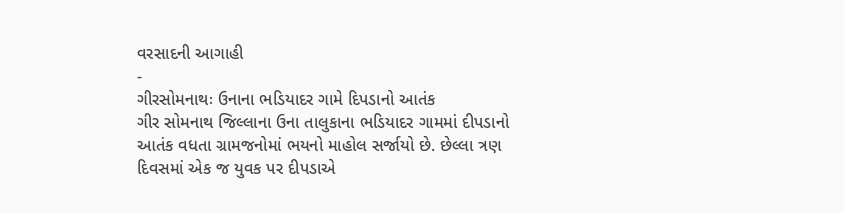વરસાદની આગાહી
-
ગીરસોમનાથઃ ઉનાના ભડિયાદર ગામે દિપડાનો આતંક
ગીર સોમનાથ જિલ્લાના ઉના તાલુકાના ભડિયાદર ગામમાં દીપડાનો આતંક વધતા ગ્રામજનોમાં ભયનો માહોલ સર્જાયો છે. છેલ્લા ત્રણ દિવસમાં એક જ યુવક પર દીપડાએ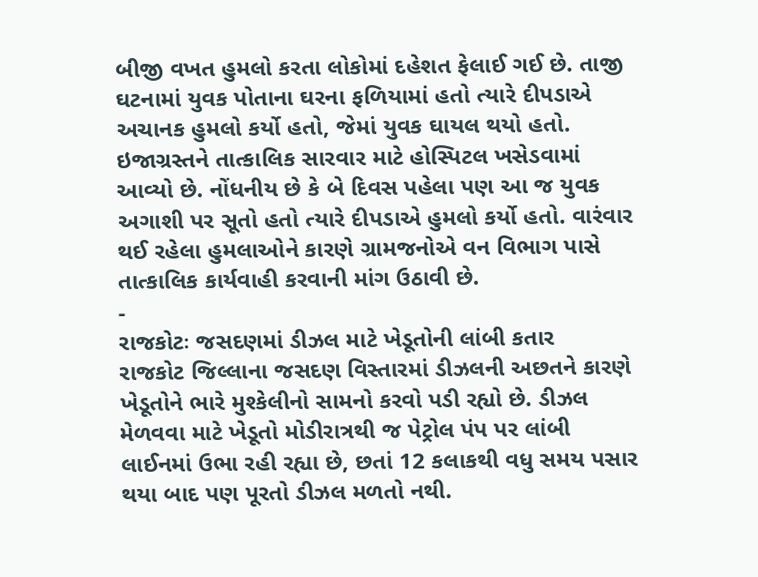બીજી વખત હુમલો કરતા લોકોમાં દહેશત ફેલાઈ ગઈ છે. તાજી ઘટનામાં યુવક પોતાના ઘરના ફળિયામાં હતો ત્યારે દીપડાએ અચાનક હુમલો કર્યો હતો, જેમાં યુવક ઘાયલ થયો હતો. ઇજાગ્રસ્તને તાત્કાલિક સારવાર માટે હોસ્પિટલ ખસેડવામાં આવ્યો છે. નોંધનીય છે કે બે દિવસ પહેલા પણ આ જ યુવક અગાશી પર સૂતો હતો ત્યારે દીપડાએ હુમલો કર્યો હતો. વારંવાર થઈ રહેલા હુમલાઓને કારણે ગ્રામજનોએ વન વિભાગ પાસે તાત્કાલિક કાર્યવાહી કરવાની માંગ ઉઠાવી છે.
-
રાજકોટઃ જસદણમાં ડીઝલ માટે ખેડૂતોની લાંબી કતાર
રાજકોટ જિલ્લાના જસદણ વિસ્તારમાં ડીઝલની અછતને કારણે ખેડૂતોને ભારે મુશ્કેલીનો સામનો કરવો પડી રહ્યો છે. ડીઝલ મેળવવા માટે ખેડૂતો મોડીરાત્રથી જ પેટ્રોલ પંપ પર લાંબી લાઈનમાં ઉભા રહી રહ્યા છે, છતાં 12 કલાકથી વધુ સમય પસાર થયા બાદ પણ પૂરતો ડીઝલ મળતો નથી.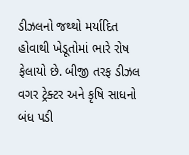ડીઝલનો જથ્થો મર્યાદિત હોવાથી ખેડૂતોમાં ભારે રોષ ફેલાયો છે. બીજી તરફ ડીઝલ વગર ટ્રેક્ટર અને કૃષિ સાધનો બંધ પડી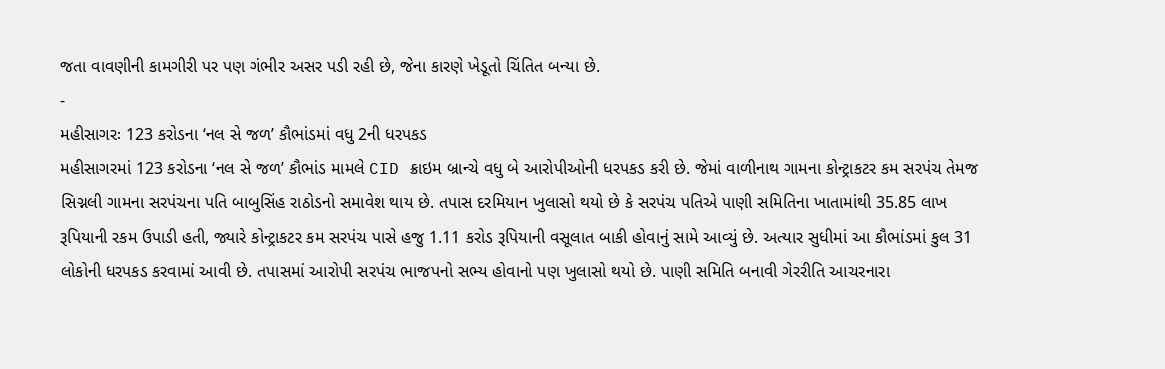જતા વાવણીની કામગીરી પર પણ ગંભીર અસર પડી રહી છે, જેના કારણે ખેડૂતો ચિંતિત બન્યા છે.
-
મહીસાગરઃ 123 કરોડના ‘નલ સે જળ’ કૌભાંડમાં વધુ 2ની ધરપકડ
મહીસાગરમાં 123 કરોડના ‘નલ સે જળ’ કૌભાંડ મામલે CID ક્રાઇમ બ્રાન્ચે વધુ બે આરોપીઓની ધરપકડ કરી છે. જેમાં વાળીનાથ ગામના કોન્ટ્રાકટર કમ સરપંચ તેમજ સિગ્નલી ગામના સરપંચના પતિ બાબુસિંહ રાઠોડનો સમાવેશ થાય છે. તપાસ દરમિયાન ખુલાસો થયો છે કે સરપંચ પતિએ પાણી સમિતિના ખાતામાંથી 35.85 લાખ રૂપિયાની રકમ ઉપાડી હતી, જ્યારે કોન્ટ્રાકટર કમ સરપંચ પાસે હજુ 1.11 કરોડ રૂપિયાની વસૂલાત બાકી હોવાનું સામે આવ્યું છે. અત્યાર સુધીમાં આ કૌભાંડમાં કુલ 31 લોકોની ધરપકડ કરવામાં આવી છે. તપાસમાં આરોપી સરપંચ ભાજપનો સભ્ય હોવાનો પણ ખુલાસો થયો છે. પાણી સમિતિ બનાવી ગેરરીતિ આચરનારા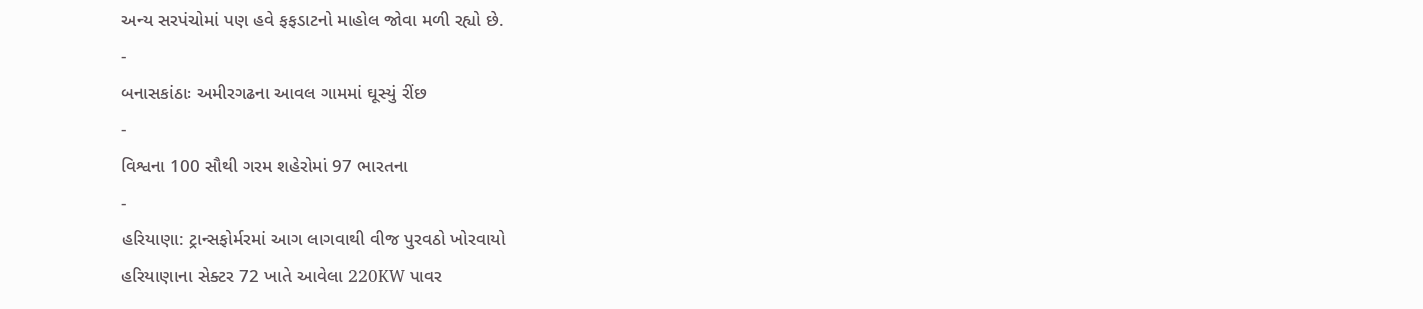અન્ય સરપંચોમાં પણ હવે ફફડાટનો માહોલ જોવા મળી રહ્યો છે.
-
બનાસકાંઠાઃ અમીરગઢના આવલ ગામમાં ઘૂસ્યું રીંછ
-
વિશ્વના 100 સૌથી ગરમ શહેરોમાં 97 ભારતના
-
હરિયાણા: ટ્રાન્સફોર્મરમાં આગ લાગવાથી વીજ પુરવઠો ખોરવાયો
હરિયાણાના સેક્ટર 72 ખાતે આવેલા 220KW પાવર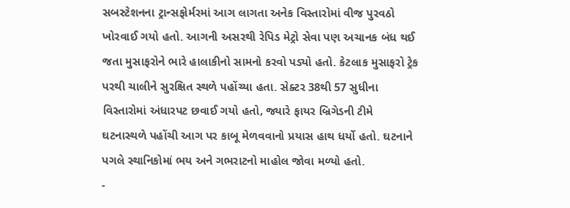સબસ્ટેશનના ટ્રાન્સફોર્મરમાં આગ લાગતા અનેક વિસ્તારોમાં વીજ પુરવઠો ખોરવાઈ ગયો હતો. આગની અસરથી રેપિડ મેટ્રો સેવા પણ અચાનક બંધ થઈ જતા મુસાફરોને ભારે હાલાકીનો સામનો કરવો પડ્યો હતો. કેટલાક મુસાફરો ટ્રેક પરથી ચાલીને સુરક્ષિત સ્થળે પહોંચ્યા હતા. સેક્ટર 38થી 57 સુધીના વિસ્તારોમાં અંધારપટ છવાઈ ગયો હતો, જ્યારે ફાયર બ્રિગેડની ટીમે ઘટનાસ્થળે પહોંચી આગ પર કાબૂ મેળવવાનો પ્રયાસ હાથ ધર્યો હતો. ઘટનાને પગલે સ્થાનિકોમાં ભય અને ગભરાટનો માહોલ જોવા મળ્યો હતો.
-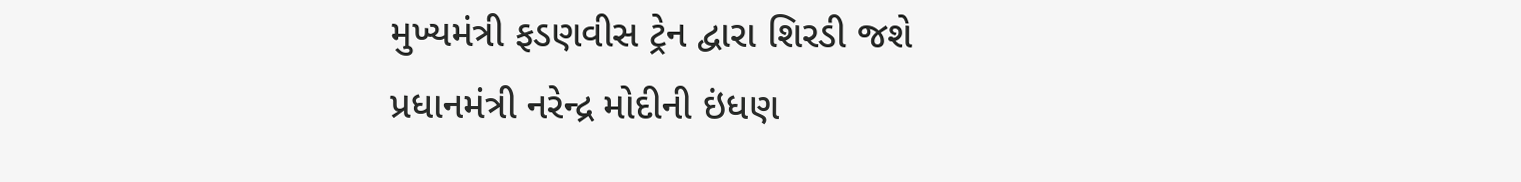મુખ્યમંત્રી ફડણવીસ ટ્રેન દ્વારા શિરડી જશે
પ્રધાનમંત્રી નરેન્દ્ર મોદીની ઇંધણ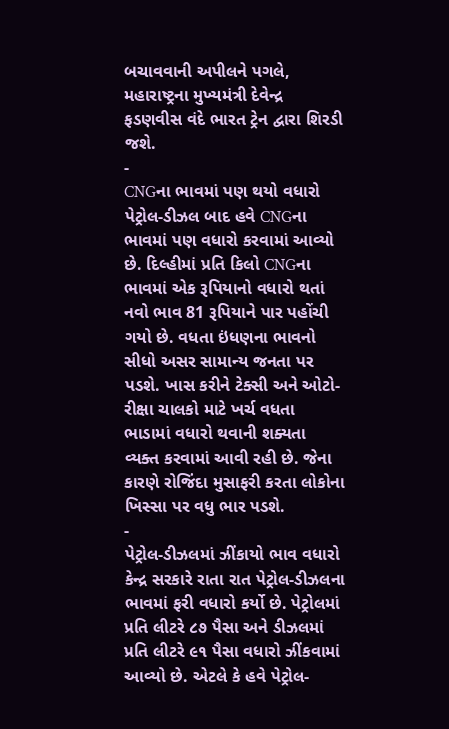બચાવવાની અપીલને પગલે, મહારાષ્ટ્રના મુખ્યમંત્રી દેવેન્દ્ર ફડણવીસ વંદે ભારત ટ્રેન દ્વારા શિરડી જશે.
-
CNGના ભાવમાં પણ થયો વધારો
પેટ્રોલ-ડીઝલ બાદ હવે CNGના ભાવમાં પણ વધારો કરવામાં આવ્યો છે. દિલ્હીમાં પ્રતિ કિલો CNGના ભાવમાં એક રૂપિયાનો વધારો થતાં નવો ભાવ 81 રૂપિયાને પાર પહોંચી ગયો છે. વધતા ઇંધણના ભાવનો સીધો અસર સામાન્ય જનતા પર પડશે. ખાસ કરીને ટેક્સી અને ઓટો-રીક્ષા ચાલકો માટે ખર્ચ વધતા ભાડામાં વધારો થવાની શક્યતા વ્યક્ત કરવામાં આવી રહી છે. જેના કારણે રોજિંદા મુસાફરી કરતા લોકોના ખિસ્સા પર વધુ ભાર પડશે.
-
પેટ્રોલ-ડીઝલમાં ઝીંકાયો ભાવ વધારો
કેન્દ્ર સરકારે રાતા રાત પેટ્રોલ-ડીઝલના ભાવમાં ફરી વધારો કર્યો છે. પેટ્રોલમાં પ્રતિ લીટરે ૮૭ પૈસા અને ડીઝલમાં પ્રતિ લીટરે ૯૧ પૈસા વધારો ઝીંકવામાં આવ્યો છે. એટલે કે હવે પેટ્રોલ-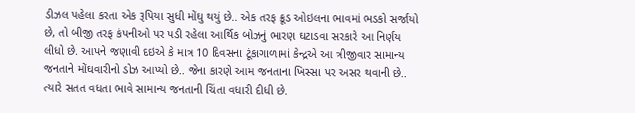ડીઝલ પહેલા કરતા એક રૂપિયા સુધી મોંઘુ થયું છે.. એક તરફ ક્રૂડ ઓઇલના ભાવમાં ભડકો સર્જાયો છે, તો બીજી તરફ કંપનીઓ પર પડી રહેલા આર્થિક બોઝનું ભારણ ઘટાડવા સરકારે આ નિર્ણય લીધો છે. આપને જણાવી દઇએ કે માત્ર 10 દિવસના ટૂંકાગાળામાં કેન્દ્રએ આ ત્રીજીવાર સામાન્ય જનતાને મોંઘવારીનો ડોઝ આપ્યો છે.. જેના કારણે આમ જનતાના ખિસ્સા પર અસર થવાની છે.. ત્યારે સતત વધતા ભાવે સામાન્ય જનતાની ચિંતા વધારી દીધી છે.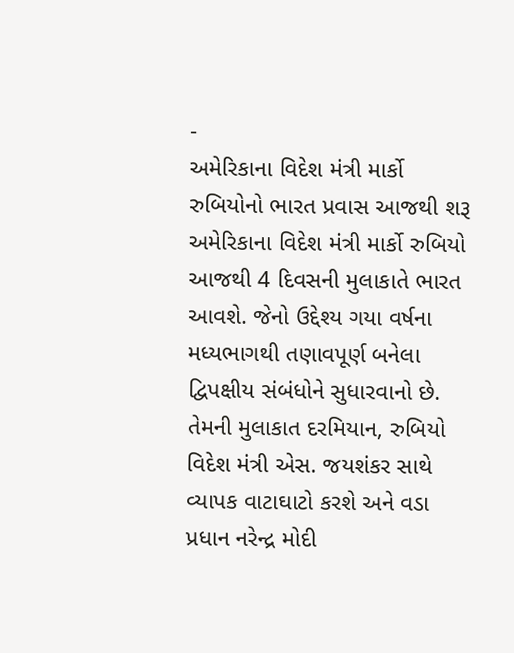-
અમેરિકાના વિદેશ મંત્રી માર્કો રુબિયોનો ભારત પ્રવાસ આજથી શરૂ
અમેરિકાના વિદેશ મંત્રી માર્કો રુબિયો આજથી 4 દિવસની મુલાકાતે ભારત આવશે. જેનો ઉદ્દેશ્ય ગયા વર્ષના મધ્યભાગથી તણાવપૂર્ણ બનેલા દ્વિપક્ષીય સંબંધોને સુધારવાનો છે. તેમની મુલાકાત દરમિયાન, રુબિયો વિદેશ મંત્રી એસ. જયશંકર સાથે વ્યાપક વાટાઘાટો કરશે અને વડા પ્રધાન નરેન્દ્ર મોદી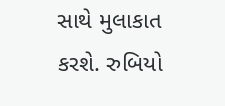સાથે મુલાકાત કરશે. રુબિયો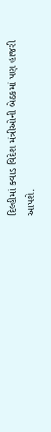દિલ્હીમાં ક્વાડ વિદેશ મંત્રીઓની બેઠકમાં પણ હાજરી આપશે.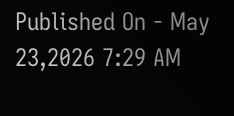Published On - May 23,2026 7:29 AM